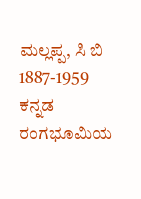ಮಲ್ಲಪ್ಪ, ಸಿ ಬಿ
1887-1959 ಕನ್ನಡ ರಂಗಭೂಮಿಯ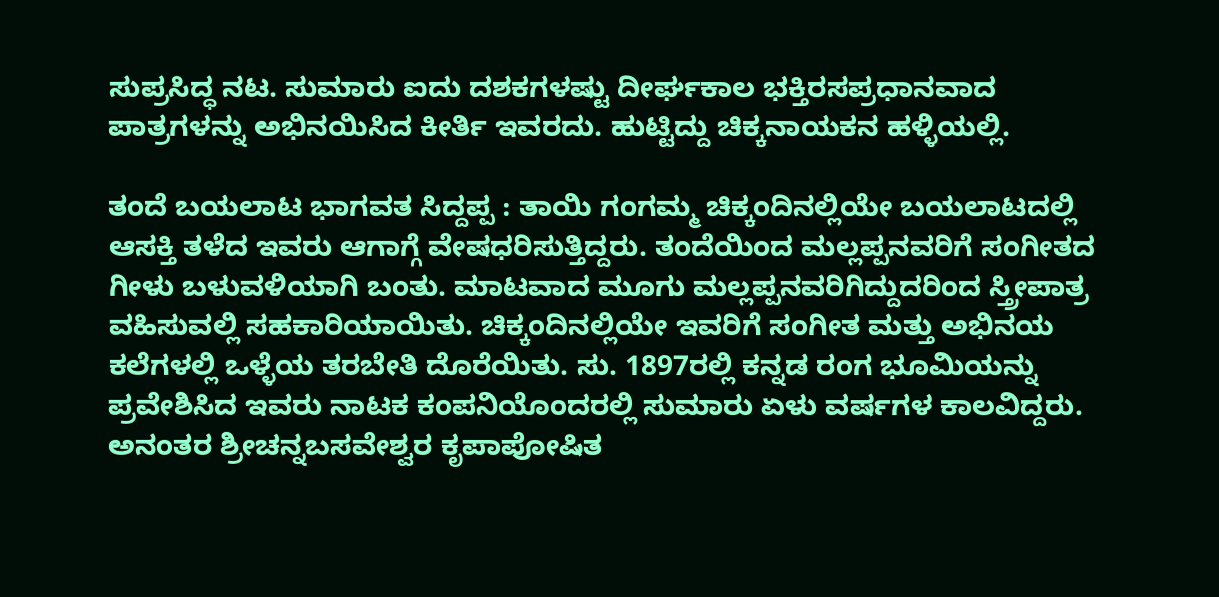ಸುಪ್ರಸಿದ್ಧ ನಟ. ಸುಮಾರು ಐದು ದಶಕಗಳಷ್ಟು ದೀರ್ಘಕಾಲ ಭಕ್ತಿರಸಪ್ರಧಾನವಾದ ಪಾತ್ರಗಳನ್ನು ಅಭಿನಯಿಸಿದ ಕೀರ್ತಿ ಇವರದು. ಹುಟ್ಟಿದ್ದು ಚಿಕ್ಕನಾಯಕನ ಹಳ್ಳಿಯಲ್ಲಿ.

ತಂದೆ ಬಯಲಾಟ ಭಾಗವತ ಸಿದ್ದಪ್ಪ : ತಾಯಿ ಗಂಗಮ್ಮ ಚಿಕ್ಕಂದಿನಲ್ಲಿಯೇ ಬಯಲಾಟದಲ್ಲಿ ಆಸಕ್ತಿ ತಳೆದ ಇವರು ಆಗಾಗ್ಗೆ ವೇಷಧರಿಸುತ್ತಿದ್ದರು. ತಂದೆಯಿಂದ ಮಲ್ಲಪ್ಪನವರಿಗೆ ಸಂಗೀತದ ಗೀಳು ಬಳುವಳಿಯಾಗಿ ಬಂತು. ಮಾಟವಾದ ಮೂಗು ಮಲ್ಲಪ್ಪನವರಿಗಿದ್ದುದರಿಂದ ಸ್ತ್ರೀಪಾತ್ರ ವಹಿಸುವಲ್ಲಿ ಸಹಕಾರಿಯಾಯಿತು. ಚಿಕ್ಕಂದಿನಲ್ಲಿಯೇ ಇವರಿಗೆ ಸಂಗೀತ ಮತ್ತು ಅಭಿನಯ ಕಲೆಗಳಲ್ಲಿ ಒಳ್ಳೆಯ ತರಬೇತಿ ದೊರೆಯಿತು. ಸು. 1897ರಲ್ಲಿ ಕನ್ನಡ ರಂಗ ಭೂಮಿಯನ್ನು ಪ್ರವೇಶಿಸಿದ ಇವರು ನಾಟಕ ಕಂಪನಿಯೊಂದರಲ್ಲಿ ಸುಮಾರು ಏಳು ವರ್ಷಗಳ ಕಾಲವಿದ್ದರು. ಅನಂತರ ಶ್ರೀಚನ್ನಬಸವೇಶ್ವರ ಕೃಪಾಪೋಷಿತ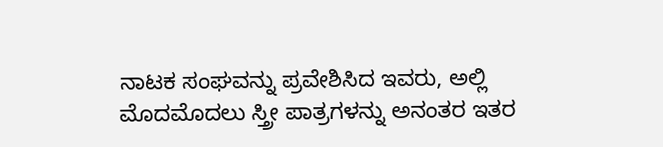ನಾಟಕ ಸಂಘವನ್ನು ಪ್ರವೇಶಿಸಿದ ಇವರು, ಅಲ್ಲಿ ಮೊದಮೊದಲು ಸ್ತ್ರೀ ಪಾತ್ರಗಳನ್ನು ಅನಂತರ ಇತರ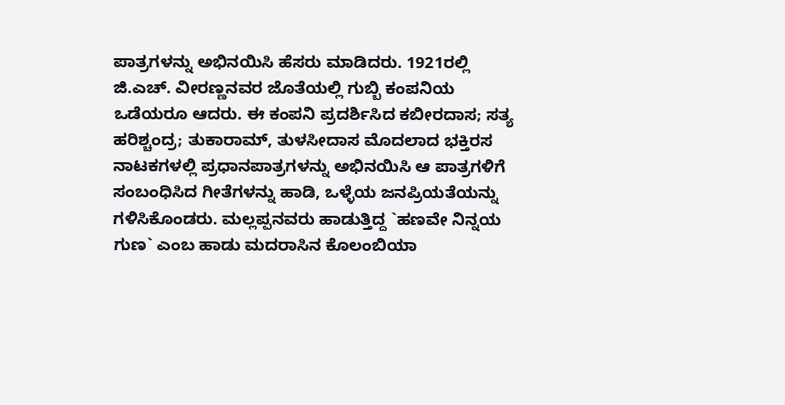ಪಾತ್ರಗಳನ್ನು ಅಭಿನಯಿಸಿ ಹೆಸರು ಮಾಡಿದರು. 1921ರಲ್ಲಿ ಜಿ.ಎಚ್. ವೀರಣ್ಣನವರ ಜೊತೆಯಲ್ಲಿ ಗುಬ್ಬಿ ಕಂಪನಿಯ ಒಡೆಯರೂ ಆದರು. ಈ ಕಂಪನಿ ಪ್ರದರ್ಶಿಸಿದ ಕಬೀರದಾಸ; ಸತ್ಯ ಹರಿಶ್ಚಂದ್ರ; ತುಕಾರಾಮ್, ತುಳಸೀದಾಸ ಮೊದಲಾದ ಭಕ್ತಿರಸ ನಾಟಕಗಳಲ್ಲಿ ಪ್ರಧಾನಪಾತ್ರಗಳನ್ನು ಅಭಿನಯಿಸಿ ಆ ಪಾತ್ರಗಳಿಗೆ ಸಂಬಂಧಿಸಿದ ಗೀತೆಗಳನ್ನು ಹಾಡಿ, ಒಳ್ಳೆಯ ಜನಪ್ರಿಯತೆಯನ್ನು ಗಳಿಸಿಕೊಂಡರು. ಮಲ್ಲಪ್ಪನವರು ಹಾಡುತ್ತಿದ್ದ `ಹಣವೇ ನಿನ್ನಯ ಗುಣ` ಎಂಬ ಹಾಡು ಮದರಾಸಿನ ಕೊಲಂಬಿಯಾ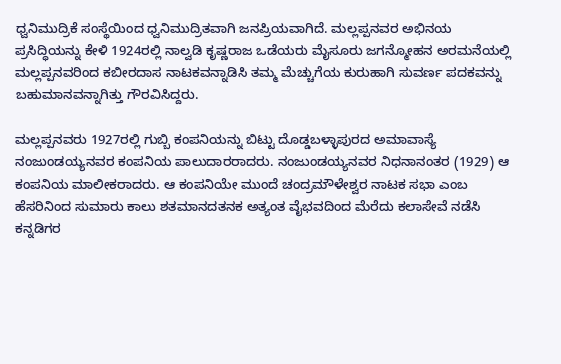ಧ್ವನಿಮುದ್ರಿಕೆ ಸಂಸ್ಥೆಯಿಂದ ಧ್ವನಿಮುದ್ರಿತವಾಗಿ ಜನಪ್ರಿಯವಾಗಿದೆ. ಮಲ್ಲಪ್ಪನವರ ಅಭಿನಯ ಪ್ರಸಿದ್ಧಿಯನ್ನು ಕೇಳಿ 1924ರಲ್ಲಿ ನಾಲ್ವಡಿ ಕೃಷ್ಣರಾಜ ಒಡೆಯರು ಮೈಸೂರು ಜಗನ್ಮೋಹನ ಅರಮನೆಯಲ್ಲಿ ಮಲ್ಲಪ್ಪನವರಿಂದ ಕಬೀರದಾಸ ನಾಟಕವನ್ನಾಡಿಸಿ ತಮ್ಮ ಮೆಚ್ಚುಗೆಯ ಕುರುಹಾಗಿ ಸುವರ್ಣ ಪದಕವನ್ನು ಬಹುಮಾನವನ್ನಾಗಿತ್ತು ಗೌರವಿಸಿದ್ದರು.

ಮಲ್ಲಪ್ಪನವರು 1927ರಲ್ಲಿ ಗುಬ್ಬಿ ಕಂಪನಿಯನ್ನು ಬಿಟ್ಟು ದೊಡ್ಡಬಳ್ಳಾಪುರದ ಅಮಾವಾಸ್ಯೆ ನಂಜುಂಡಯ್ಯನವರ ಕಂಪನಿಯ ಪಾಲುದಾರರಾದರು. ನಂಜುಂಡಯ್ಯನವರ ನಿಧನಾನಂತರ (1929) ಆ ಕಂಪನಿಯ ಮಾಲೀಕರಾದರು. ಆ ಕಂಪನಿಯೇ ಮುಂದೆ ಚಂದ್ರಮೌಳೇಶ್ವರ ನಾಟಕ ಸಭಾ ಎಂಬ ಹೆಸರಿನಿಂದ ಸುಮಾರು ಕಾಲು ಶತಮಾನದತನಕ ಅತ್ಯಂತ ವೈಭವದಿಂದ ಮೆರೆದು ಕಲಾಸೇವೆ ನಡೆಸಿ ಕನ್ನಡಿಗರ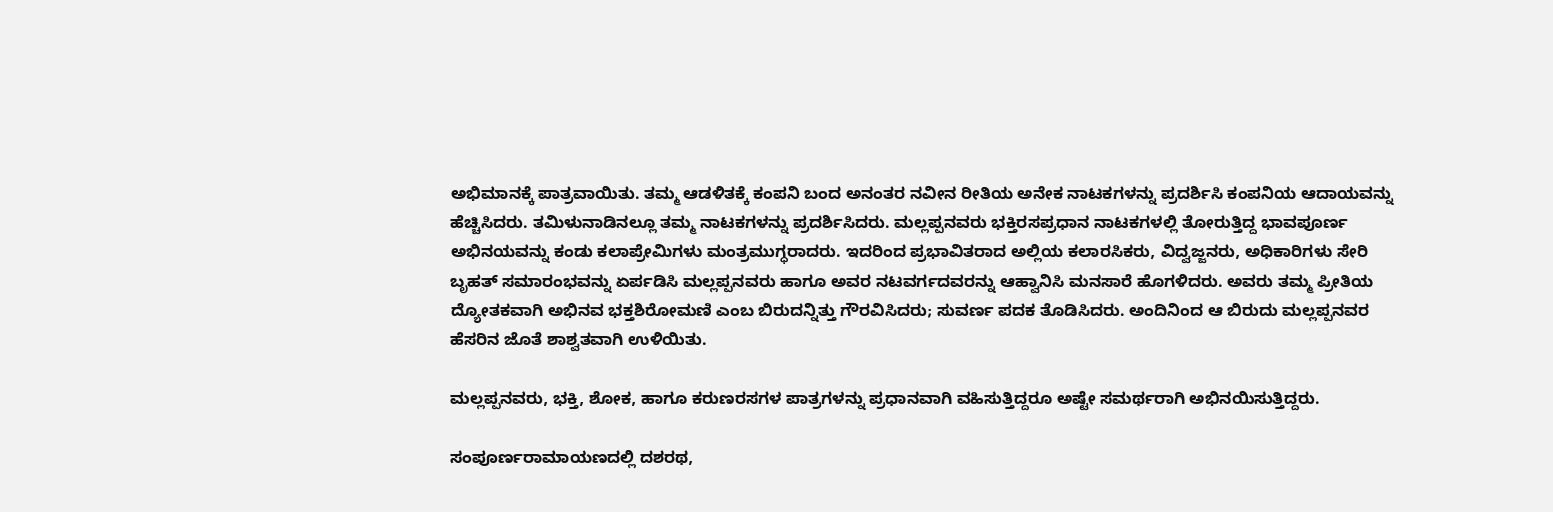ಅಭಿಮಾನಕ್ಕೆ ಪಾತ್ರವಾಯಿತು. ತಮ್ಮ ಆಡಳಿತಕ್ಕೆ ಕಂಪನಿ ಬಂದ ಅನಂತರ ನವೀನ ರೀತಿಯ ಅನೇಕ ನಾಟಕಗಳನ್ನು ಪ್ರದರ್ಶಿಸಿ ಕಂಪನಿಯ ಆದಾಯವನ್ನು ಹೆಚ್ಚಿಸಿದರು. ತಮಿಳುನಾಡಿನಲ್ಲೂ ತಮ್ಮ ನಾಟಕಗಳನ್ನು ಪ್ರದರ್ಶಿಸಿದರು. ಮಲ್ಲಪ್ಪನವರು ಭಕ್ತಿರಸಪ್ರಧಾನ ನಾಟಕಗಳಲ್ಲಿ ತೋರುತ್ತಿದ್ದ ಭಾವಪೂರ್ಣ ಅಭಿನಯವನ್ನು ಕಂಡು ಕಲಾಪ್ರೇಮಿಗಳು ಮಂತ್ರಮುಗ್ಧರಾದರು. ಇದರಿಂದ ಪ್ರಭಾವಿತರಾದ ಅಲ್ಲಿಯ ಕಲಾರಸಿಕರು, ವಿದ್ವಜ್ಜನರು, ಅಧಿಕಾರಿಗಳು ಸೇರಿ ಬೃಹತ್ ಸಮಾರಂಭವನ್ನು ಏರ್ಪಡಿಸಿ ಮಲ್ಲಪ್ಪನವರು ಹಾಗೂ ಅವರ ನಟವರ್ಗದವರನ್ನು ಆಹ್ವಾನಿಸಿ ಮನಸಾರೆ ಹೊಗಳಿದರು. ಅವರು ತಮ್ಮ ಪ್ರೀತಿಯ ದ್ಯೋತಕವಾಗಿ ಅಭಿನವ ಭಕ್ತಶಿರೋಮಣಿ ಎಂಬ ಬಿರುದನ್ನಿತ್ತು ಗೌರವಿಸಿದರು; ಸುವರ್ಣ ಪದಕ ತೊಡಿಸಿದರು. ಅಂದಿನಿಂದ ಆ ಬಿರುದು ಮಲ್ಲಪ್ಪನವರ ಹೆಸರಿನ ಜೊತೆ ಶಾಶ್ವತವಾಗಿ ಉಳಿಯಿತು.

ಮಲ್ಲಪ್ಪನವರು, ಭಕ್ತಿ, ಶೋಕ, ಹಾಗೂ ಕರುಣರಸಗಳ ಪಾತ್ರಗಳನ್ನು ಪ್ರಧಾನವಾಗಿ ವಹಿಸುತ್ತಿದ್ದರೂ ಅಷ್ಟೇ ಸಮರ್ಥರಾಗಿ ಅಭಿನಯಿಸುತ್ತಿದ್ದರು.

ಸಂಪೂರ್ಣರಾಮಾಯಣದಲ್ಲಿ ದಶರಥ,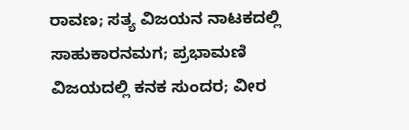ರಾವಣ; ಸತ್ಯ ವಿಜಯನ ನಾಟಕದಲ್ಲಿ ಸಾಹುಕಾರನಮಗ; ಪ್ರಭಾಮಣಿ ವಿಜಯದಲ್ಲಿ ಕನಕ ಸುಂದರ; ವೀರ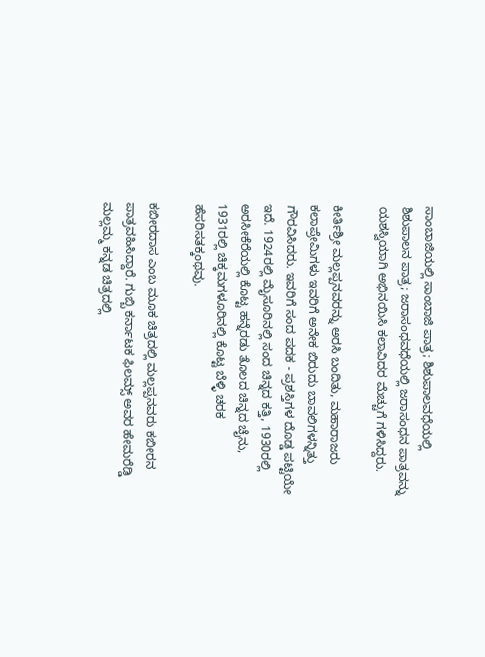ಸಾಂಬಾಜಿಯಲ್ಲಿ ಸಾಂಬಾಜಿ ಪಾತ್ರ; ಶಿಶುಪಾಲವಧೆಯಲ್ಲಿ ಶಿಶುಪಾಲನ ಪಾತ್ರ; ಜರಾಸಂಧವಧೆಯಲ್ಲಿ ಜರಾಸಂಧನ ಪಾತ್ರವನ್ನು ಯಶಸ್ವಿಯಾಗಿ ಅಭಿನಯಿಸಿ ಕಲಾವಿದರ ಮೆಚ್ಚುಗೆ ಗಳಿಸಿದ್ದರು.

ಕೀರ್ತಿಶ್ರೀ ಮಲ್ಲಪ್ಪನವರನ್ನು ಅರಸಿ ಬಂದಿತು, ಮಹಾರಾಜರು ಕಲಾಪ್ರೇಮಿಗಳು ಇವರಿಗೆ ಅನೇಕ ಬಿರುದು ಬಾವಲಿಗಳನ್ನಿತ್ತು ಗೌರವಿಸಿದರು. ಇವರಿಗೆ ಸಂದ ಪದಕ - ಪ್ರಶಸ್ತಿಗಳ ದೊಡ್ಡ ಪಟ್ಟಿಯೇ ಇದೆ. 1924ರಲ್ಲಿ ಮೈಸೂರಿನಲ್ಲಿ ಸಂದ ಚಿನ್ನದ ಕತ್ತಿ, 1930ರಲ್ಲಿ ಅರಸೀಕೆರೆಯಲ್ಲಿ ಕೊಟ್ಟ ಹನ್ನೆರಡು ತೊಲದ ಚಿನ್ನದ ಚೈನು, 1931ರಲ್ಲಿ ಚಿಕ್ಕಮಗಳೂರಿನಲ್ಲಿ ಕೊಟ್ಟ ಬೆಳ್ಳಿ ಚರಕ ಹೆಸರಿಸತಕ್ಕಂಥವು.

ಕಬೀರದಾಸ ಎಂಬ ಮೂಕ ಚಿತ್ರದಲ್ಲಿ ಮಲ್ಲಪ್ಪನವರು ಕಬೀರನ ಪಾತ್ರವಹಿಸಿದ್ದಾರೆ. ಗುಬ್ಬಿ ಕರ್ನಾಟಕ ಫಿಲಮ್ಸ್ ಅವರ ಹೇಮರೆಡ್ಡಿ ಮಲ್ಲಮ್ಮ ಕನ್ನಡ ಚಿತ್ರದಲ್ಲಿ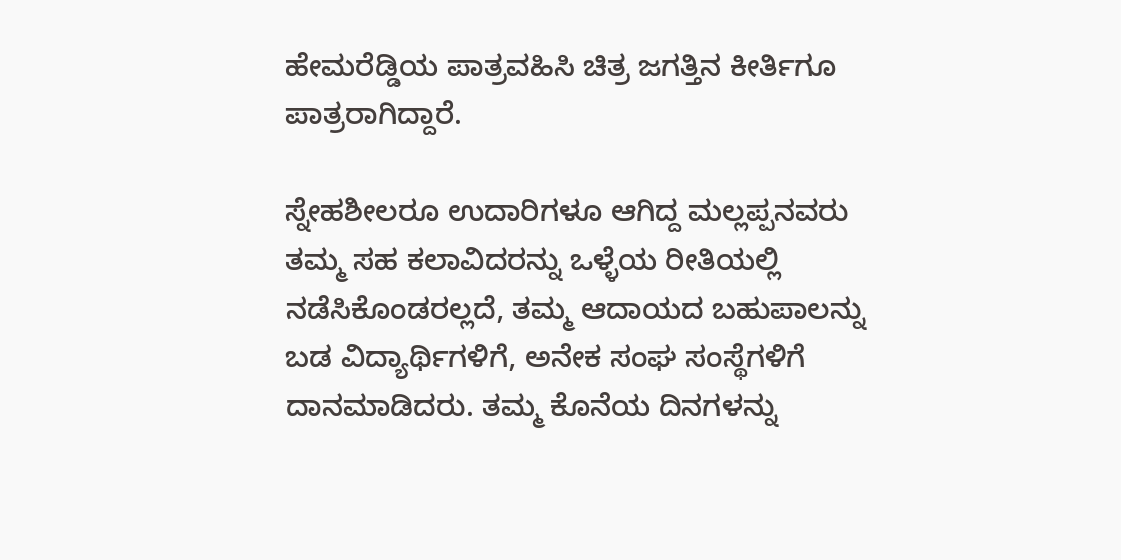ಹೇಮರೆಡ್ಡಿಯ ಪಾತ್ರವಹಿಸಿ ಚಿತ್ರ ಜಗತ್ತಿನ ಕೀರ್ತಿಗೂ ಪಾತ್ರರಾಗಿದ್ದಾರೆ.

ಸ್ನೇಹಶೀಲರೂ ಉದಾರಿಗಳೂ ಆಗಿದ್ದ ಮಲ್ಲಪ್ಪನವರು ತಮ್ಮ ಸಹ ಕಲಾವಿದರನ್ನು ಒಳ್ಳೆಯ ರೀತಿಯಲ್ಲಿ ನಡೆಸಿಕೊಂಡರಲ್ಲದೆ, ತಮ್ಮ ಆದಾಯದ ಬಹುಪಾಲನ್ನು ಬಡ ವಿದ್ಯಾರ್ಥಿಗಳಿಗೆ, ಅನೇಕ ಸಂಘ ಸಂಸ್ಥೆಗಳಿಗೆ ದಾನಮಾಡಿದರು. ತಮ್ಮ ಕೊನೆಯ ದಿನಗಳನ್ನು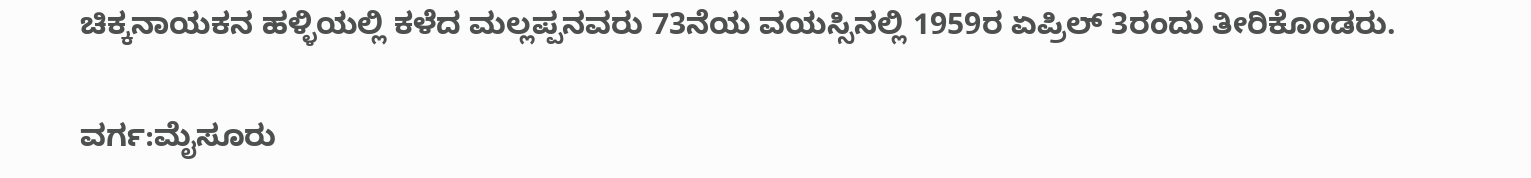ಚಿಕ್ಕನಾಯಕನ ಹಳ್ಳಿಯಲ್ಲಿ ಕಳೆದ ಮಲ್ಲಪ್ಪನವರು 73ನೆಯ ವಯಸ್ಸಿನಲ್ಲಿ 1959ರ ಏಪ್ರಿಲ್ 3ರಂದು ತೀರಿಕೊಂಡರು.

ವರ್ಗ:ಮೈಸೂರು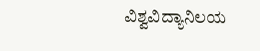ವಿಶ್ವವಿದ್ಯಾನಿಲಯ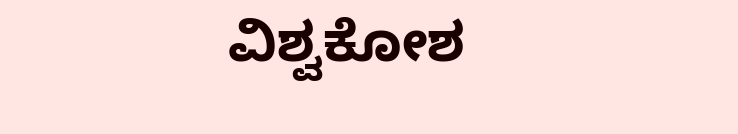ವಿಶ್ವಕೋಶ